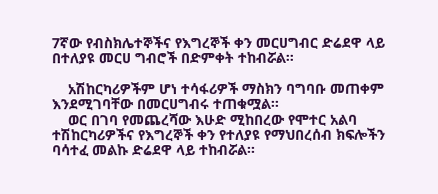7ኛው የብስክሌተኞችና የእግረኞች ቀን መርሀግብር ድሬደዋ ላይ በተለያዩ መርሀ ግብሮች በድምቀት ተከብሯል፡፡

    አሽከርካሪዎችም ሆነ ተሳፋሪዎች ማስክን ባግባቡ መጠቀም እንደሚገባቸው በመርሀግብሩ ተጠቁሟል፡፡
    ወር በገባ የመጨረሻው እሁድ ሚከበረው የሞተር አልባ ተሽከርካሪዎችና የእግረኞች ቀን የተለያዩ የማህበረሰብ ክፍሎችን ባሳተፈ መልኩ ድሬደዋ ላይ ተከብሯል፡፡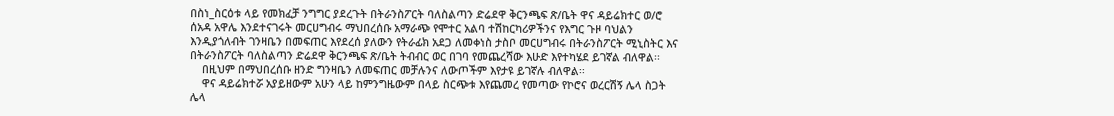በስነ_ስርዕቱ ላይ የመክፈቻ ንግግር ያደረጉት በትራንስፖርት ባለስልጣን ድሬደዋ ቅርንጫፍ ጽ/ቤት ዋና ዳይሬክተር ወ/ሮ ሰአዳ አዋሌ እንደተናገሩት መርሀግብሩ ማህበረሰቡ አማራጭ የሞተር አልባ ተሽከርካሪዎችንና የእግር ጉዞ ባህልን እንዲያጎለብት ገንዛቤን በመፍጠር እየደረሰ ያለውን የትራፊክ አደጋ ለመቀነስ ታስቦ መርሀግብሩ በትራንስፖርት ሚኒስትር እና በትራንስፖርት ባለስልጣን ድሬደዋ ቅርንጫፍ ጽ/ቤት ትብብር ወር በገባ የመጨረሻው እሁድ እየተካሄደ ይገኛል ብለዋል፡፡
    በዚህም በማህበረሰቡ ዘንድ ግንዛቤን ለመፍጠር መቻሉንና ለውጦችም እየታዩ ይገኛሉ ብለዋል፡፡
    ዋና ዳይሬክተሯ አያይዘውም አሁን ላይ ከምንግዜውም በላይ ስርጭቱ እየጨመረ የመጣው የኮሮና ወረርሽኝ ሌላ ስጋት ሌላ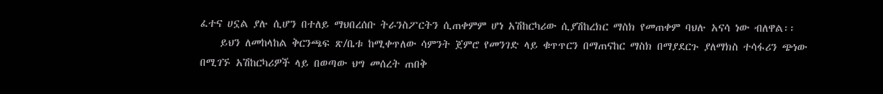ፈተና ሀኗል ያሉ ሲሆን በተለይ ማህበረሰቡ ትራንስፖርትን ሲጠቀምም ሆነ አሽከርካሪው ሲያሽከረክር ማስክ የመጠቀም ባህሉ አናሳ ነው ብለዋል፡፡
    ይህን ለመከላከል ቅርንጫፍ ጽ/ቤቱ ከሚቀጥለው ሳምንት ጀምሮ የመንገድ ላይ ቁጥጥርን በማጠናከር ማስክ በማያደርጉ ያለማክስ ተሳፋሪን ጭነው በሚገኙ አሽከርካሪዎች ላይ በወጣው ህግ መሰረት ጠበቅ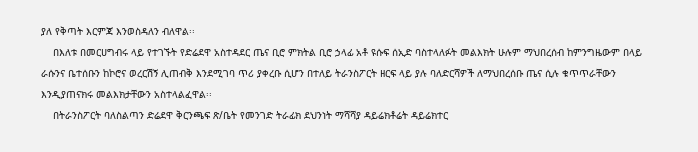ያለ የቅጣት እርምጃ እንወስዳለን ብለዋል፡፡
    በእለቱ በመርሀግብሩ ላይ የተገኙት የድሬደዋ አስተዳደር ጤና ቢሮ ምክትል ቢሮ ኃላፊ አቶ ዩሱፍ ሰኢድ ባስተላለፉት መልእክት ሁሉም ማህበረሰብ ከምንግዜውም በላይ ራሱንና ቤተሰቡን ከኮሮና ወረርሽኝ ሊጠብቅ እንደሚገባ ጥሪ ያቀረቡ ሲሆን በተለይ ትራንስፖርት ዘርፍ ላይ ያሉ ባለድርሻዎች ለማህበረሰቡ ጤና ሲሉ ቁጥጥራቸውን እንዲያጠናክሩ መልእክታቸውን አስተላልፈዋል፡፡
    በትራንስፖርት ባለስልጣን ድሬደዋ ቅርንጫፍ ጽ/ቤት የመንገድ ትራፊክ ደህንነት ማሻሻያ ዳይሬክቶሬት ዳይሬክተር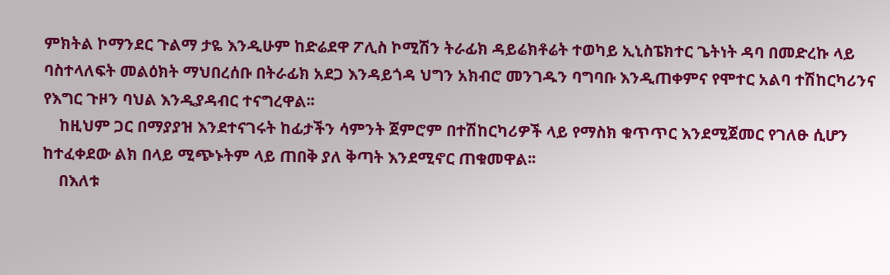ምክትል ኮማንደር ጉልማ ታዬ እንዲሁም ከድሬደዋ ፖሊስ ኮሚሽን ትራፊክ ዳይሬክቶሬት ተወካይ ኢኒስፔክተር ጌትነት ዳባ በመድረኩ ላይ ባስተላለፍት መልዕክት ማህበረሰቡ በትራፊክ አደጋ እንዳይጎዳ ህግን አክብሮ መንገዱን ባግባቡ እንዲጠቀምና የሞተር አልባ ተሽከርካሪንና የእግር ጉዞን ባህል እንዲያዳብር ተናግረዋል፡፡
    ከዚህም ጋር በማያያዝ እንደተናገሩት ከፊታችን ሳምንት ጀምሮም በተሽከርካሪዎች ላይ የማስክ ቁጥጥር እንደሚጀመር የገለፁ ሲሆን ከተፈቀደው ልክ በላይ ሚጭኑትም ላይ ጠበቅ ያለ ቅጣት እንደሚኖር ጠቁመዋል፡፡
    በእለቱ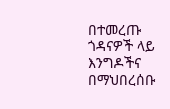በተመረጡ ጎዳናዎች ላይ እንግዶችና በማህበረሰቡ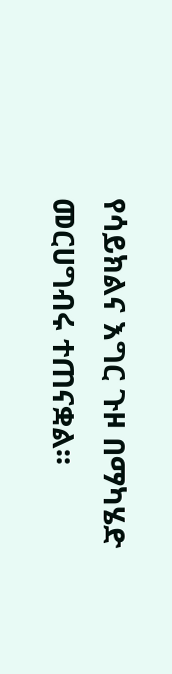የሳይክልና እግር ጉዞ በማካሄድ መርሀግብሩ ተጠናቋል፡፡